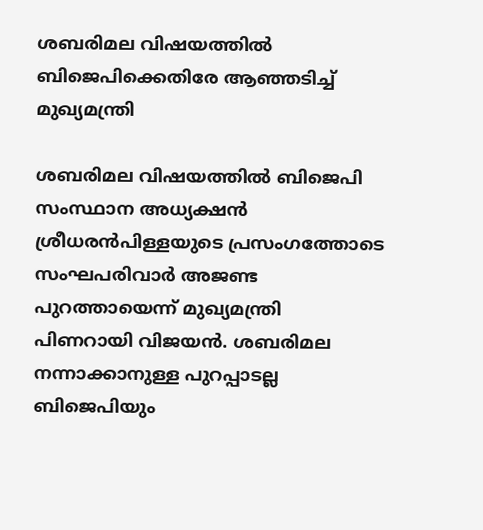ശബരിമല വിഷയത്തില്‍ ബിജെപിക്കെതിരേ ആഞ്ഞടിച്ച് മുഖ്യമന്ത്രി

ശബരിമല വിഷയത്തില്‍ ബിജെപി സംസ്ഥാന അധ്യക്ഷന്‍ ശ്രീധരന്‍പിള്ളയുടെ പ്രസംഗത്തോടെ സംഘപരിവാര്‍ അജണ്ട പുറത്തായെന്ന് മുഖ്യമന്ത്രി പിണറായി വിജയന്‍. ശബരിമല നന്നാക്കാനുള്ള പുറപ്പാടല്ല ബിജെപിയും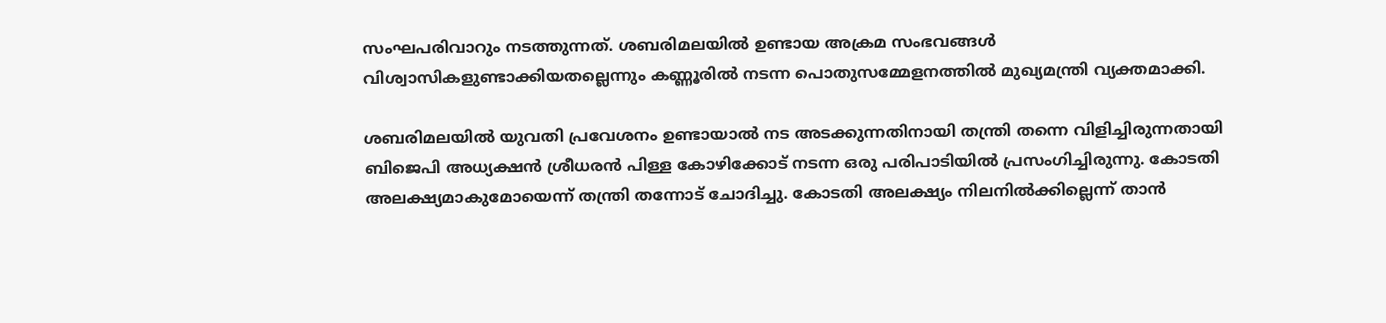സംഘപരിവാറും നടത്തുന്നത്. ശബരിമലയില്‍ ഉണ്ടായ അക്രമ സംഭവങ്ങള്‍ വിശ്വാസികളുണ്ടാക്കിയതല്ലെന്നും കണ്ണൂരില്‍ നടന്ന പൊതുസമ്മേളനത്തില്‍ മുഖ്യമന്ത്രി വ്യക്തമാക്കി.

ശബരിമലയില്‍ യുവതി പ്രവേശനം ഉണ്ടായാല്‍ നട അടക്കുന്നതിനായി തന്ത്രി തന്നെ വിളിച്ചിരുന്നതായി ബിജെപി അധ്യക്ഷന്‍ ശ്രീധരന്‍ പിള്ള കോഴിക്കോട് നടന്ന ഒരു പരിപാടിയില്‍ പ്രസംഗിച്ചിരുന്നു. കോടതി അലക്ഷ്യമാകുമോയെന്ന് തന്ത്രി തന്നോട് ചോദിച്ചു. കോടതി അലക്ഷ്യം നിലനില്‍ക്കില്ലെന്ന് താന്‍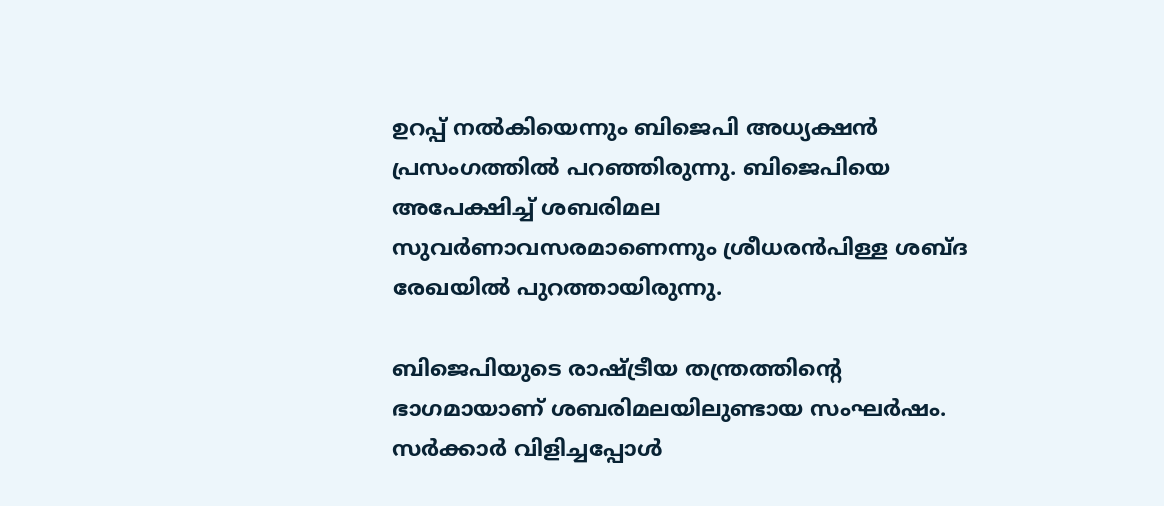ഉറപ്പ് നല്‍കിയെന്നും ബിജെപി അധ്യക്ഷന്‍ പ്രസംഗത്തില്‍ പറഞ്ഞിരുന്നു. ബിജെപിയെ അപേക്ഷിച്ച് ശബരിമല സുവര്‍ണാവസരമാണെന്നും ശ്രീധരന്‍പിള്ള ശബ്ദ രേഖയില്‍ പുറത്തായിരുന്നു.

ബിജെപിയുടെ രാഷ്ട്രീയ തന്ത്രത്തിന്റെ ഭാഗമായാണ് ശബരിമലയിലുണ്ടായ സംഘര്‍ഷം. സര്‍ക്കാര്‍ വിളിച്ചപ്പോള്‍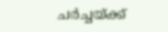ചര്‍ച്ചയ്ക്ക്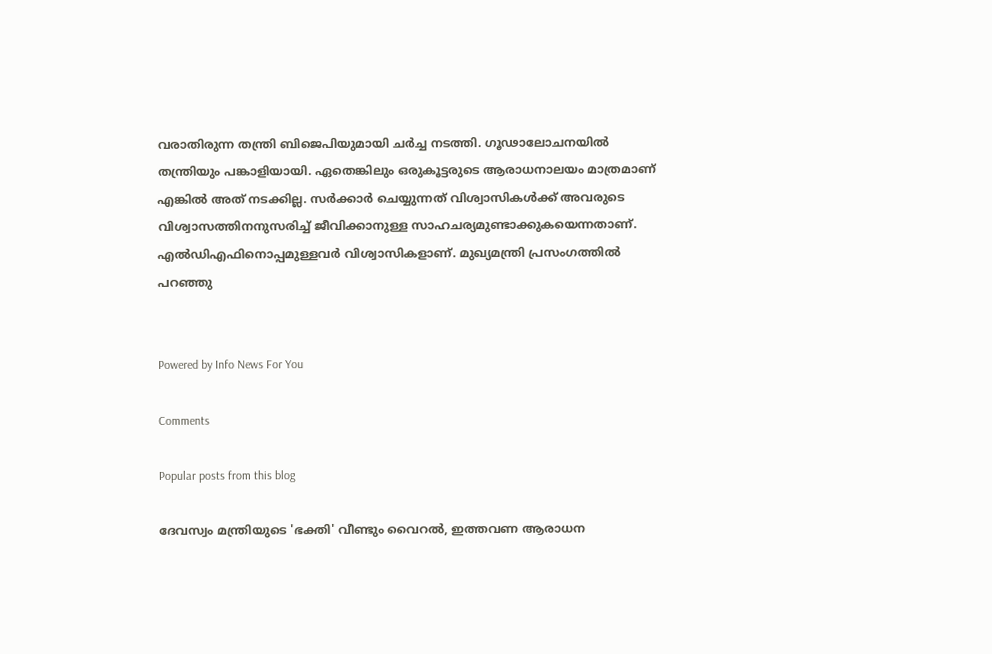വരാതിരുന്ന തന്ത്രി ബിജെപിയുമായി ചര്‍ച്ച നടത്തി. ഗൂഢാലോചനയില്‍ തന്ത്രിയും പങ്കാളിയായി. ഏതെങ്കിലും ഒരുകൂട്ടരുടെ ആരാധനാലയം മാത്രമാണ് എങ്കില്‍ അത് നടക്കില്ല. സര്‍ക്കാര്‍ ചെയ്യുന്നത് വിശ്വാസികള്‍ക്ക് അവരുടെ വിശ്വാസത്തിനനുസരിച്ച് ജീവിക്കാനുള്ള സാഹചര്യമുണ്ടാക്കുകയെന്നതാണ്.
എല്‍ഡിഎഫിനൊപ്പമുള്ളവര്‍ വിശ്വാസികളാണ്. മുഖ്യമന്ത്രി പ്രസംഗത്തില്‍ പറഞ്ഞു


Powered by Info News For You

Comments

Popular posts from this blog

ദേവസ്വം മന്ത്രിയുടെ 'ഭക്തി' വീണ്ടും വൈറല്‍, ഇത്തവണ ആരാധന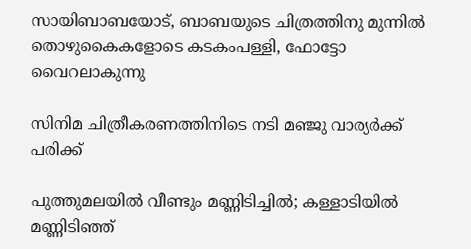സായിബാബയോട്, ബാബയുടെ ചിത്രത്തിനു മുന്നില്‍ തൊഴുകൈകളോടെ കടകംപള്ളി, ഫോട്ടോ വൈറലാകുന്നു

സിനിമ ചിത്രീകരണത്തിനിടെ നടി മഞ്ജു വാര്യര്‍ക്ക് പരിക്ക്

പുത്തുമലയില്‍ വീണ്ടും മണ്ണിടിച്ചില്‍; കള്ളാടിയില്‍ മണ്ണിടിഞ്ഞ്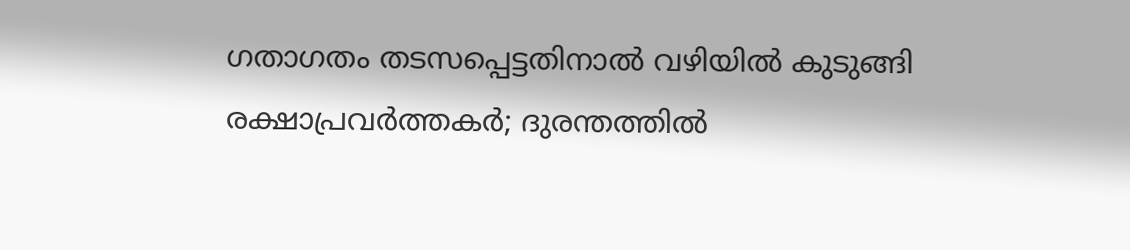ഗതാഗതം തടസപ്പെട്ടതിനാല്‍ വഴിയില്‍ കുടുങ്ങി രക്ഷാപ്രവര്‍ത്തകര്‍; ദുരന്തത്തില്‍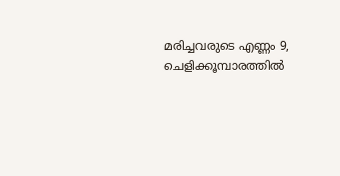മരിച്ചവരുടെ എണ്ണം 9, ചെളിക്കൂമ്പാരത്തില്‍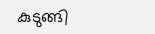കുടുങ്ങി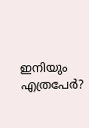ഇനിയും എത്രപേര്‍?